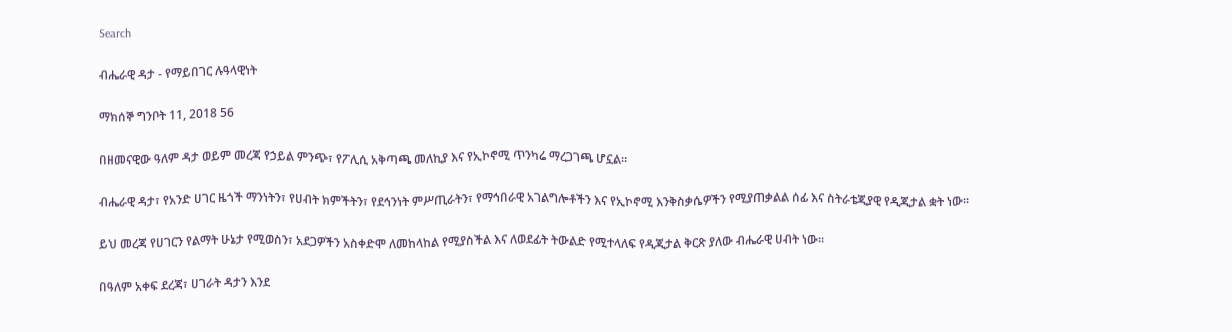Search

ብሔራዊ ዳታ - የማይበገር ሉዓላዊነት

ማክሰኞ ግንቦት 11, 2018 56

በዘመናዊው ዓለም ዳታ ወይም መረጃ የኃይል ምንጭ፣ የፖሊሲ አቅጣጫ መለኪያ እና የኢኮኖሚ ጥንካሬ ማረጋገጫ ሆኗል።

ብሔራዊ ዳታ፣ የአንድ ሀገር ዜጎች ማንነትን፣ የሀብት ክምችትን፣ የደኅንነት ምሥጢራትን፣ የማኅበራዊ አገልግሎቶችን እና የኢኮኖሚ እንቅስቃሴዎችን የሚያጠቃልል ሰፊ እና ስትራቴጂያዊ የዲጂታል ቋት ነው።

ይህ መረጃ የሀገርን የልማት ሁኔታ የሚወስን፣ አደጋዎችን አስቀድሞ ለመከላከል የሚያስችል እና ለወደፊት ትውልድ የሚተላለፍ የዲጂታል ቅርጽ ያለው ብሔራዊ ሀብት ነው።

በዓለም አቀፍ ደረጃ፣ ሀገራት ዳታን እንደ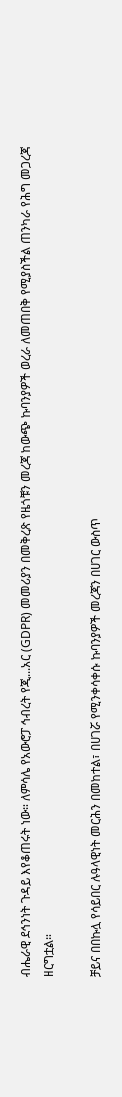ብሔራዊ ደኅንነት ጉዳይ እየቆጠሩት ነው። ለምሳሌ የአውሮፓ ኅብረት የጂ...አር (GDPR) መመሪያን በመቅረጽ የዜጎቹን መረጃ ከውጭ ኩባንያዎች ወረራ ለመጠበቅ የሚያስችል ጠንካራ የሕግ መጋረጃ ዘርግቷል።

ቻይና በበኩሏ የሳይበር ሉዓላዊነት መርሕን በመከተል፣ በሀገሯ የሚንቀሳቀሱ ኩባንያዎች መረጃን በሀገር ውስጥ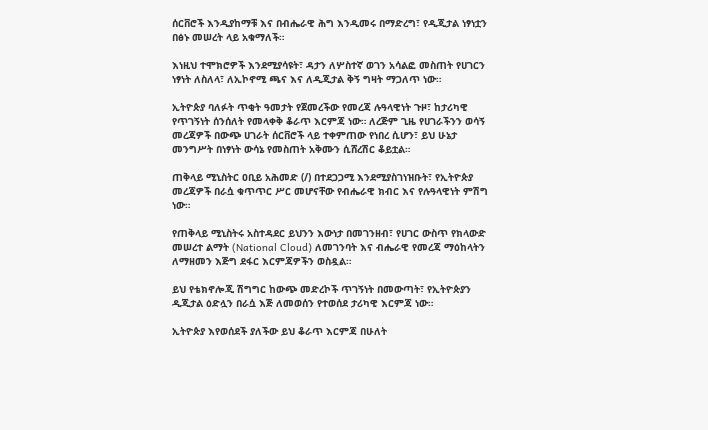ሰርቨሮች እንዲያከማቹ እና በብሔራዊ ሕግ እንዲመሩ በማድረግ፣ የዲጂታል ነፃነቷን በፅኑ መሠረት ላይ አቁማለች።

እነዚህ ተሞክሮዎች እንደሚያሳዩት፣ ዳታን ለሦስተኛ ወገን አሳልፎ መስጠት የሀገርን ነፃነት ለስለላ፣ ለኢኮኖሚ ጫና እና ለዲጂታል ቅኝ ግዛት ማጋለጥ ነው።

ኢትዮጵያ ባለፉት ጥቂት ዓመታት የጀመረችው የመረጃ ሉዓላዊነት ጉዞ፣ ከታሪካዊ የጥገኝነት ሰንሰለት የመላቀቅ ቆራጥ እርምጃ ነው። ለረጅም ጊዜ የሀገራችንን ወሳኝ መረጃዎች በውጭ ሀገራት ሰርቨሮች ላይ ተቀምጠው የነበረ ሲሆን፣ ይህ ሁኔታ መንግሥት በነፃነት ውሳኔ የመስጠት አቅሙን ሲሸረሽር ቆይቷል።

ጠቅላይ ሚኒስትር ዐቢይ አሕመድ (/) በተደጋጋሚ እንደሚያስገነዝቡት፣ የኢትዮጵያ መረጃዎች በራሷ ቁጥጥር ሥር መሆናቸው የብሔራዊ ክብር እና የሉዓላዊነት ምሽግ ነው።

የጠቅላይ ሚኒስትሩ አስተዳደር ይህንን እውነታ በመገንዘብ፣ የሀገር ውስጥ የክላውድ መሠረተ ልማት (National Cloud) ለመገንባት እና ብሔራዊ የመረጃ ማዕከላትን ለማዘመን እጅግ ደፋር እርምጃዎችን ወስዷል።

ይህ የቴክኖሎጂ ሽግግር ከውጭ መድረኮች ጥገኝነት በመውጣት፣ የኢትዮጵያን ዲጂታል ዕድሏን በራሷ እጅ ለመወሰን የተወሰደ ታሪካዊ እርምጃ ነው።

ኢትዮጵያ እየወሰደች ያለችው ይህ ቆራጥ እርምጃ በሁለት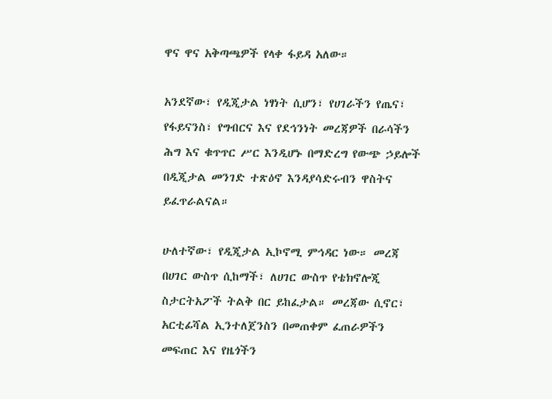ዋና ዋና አቅጣጫዎች የላቀ ፋይዳ አለው።

አንደኛው፣ የዲጂታል ነፃነት ሲሆን፣ የሀገራችን የጤና፣ የፋይናንስ፣ የግብርና እና የደኅንነት መረጃዎች በራሳችን ሕግ እና ቁጥጥር ሥር እንዲሆኑ በማድረግ የውጭ ኃይሎች በዲጂታል መንገድ ተጽዕኖ እንዳያሳድሩብን ዋስትና ይፈጥራልናል።

ሁለተኛው፣ የዲጂታል ኢኮኖሚ ምኅዳር ነው። መረጃ በሀገር ውስጥ ሲከማች፣ ለሀገር ውስጥ የቴክኖሎጂ ስታርትአፖች ትልቅ በር ይከፈታል። መረጃው ሲኖር፣ አርቲፊሻል ኢንተለጀንስን በመጠቀም ፈጠራዎችን መፍጠር እና የዜጎችን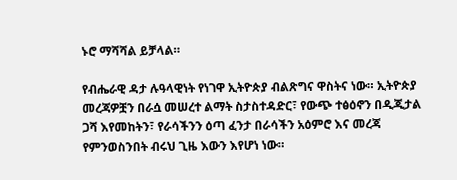ኑሮ ማሻሻል ይቻላል።

የብሔራዊ ዳታ ሉዓላዊነት የነገዋ ኢትዮጵያ ብልጽግና ዋስትና ነው። ኢትዮጵያ መረጃዎቿን በራሷ መሠረተ ልማት ስታስተዳድር፣ የውጭ ተፅዕኖን በዲጂታል ጋሻ እየመከትን፣ የራሳችንን ዕጣ ፈንታ በራሳችን አዕምሮ እና መረጃ የምንወስንበት ብሩህ ጊዜ እውን እየሆነ ነው።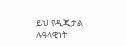ይህ የዲጂታል ሉዓላዊነት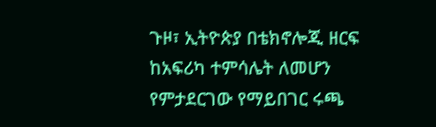ጉዞ፣ ኢትዮጵያ በቴክኖሎጂ ዘርፍ ከአፍሪካ ተምሳሌት ለመሆን የምታደርገው የማይበገር ሩጫ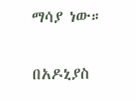ማሳያ ነው።

በአዶኒያስ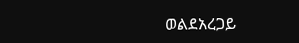ወልደአረጋይ